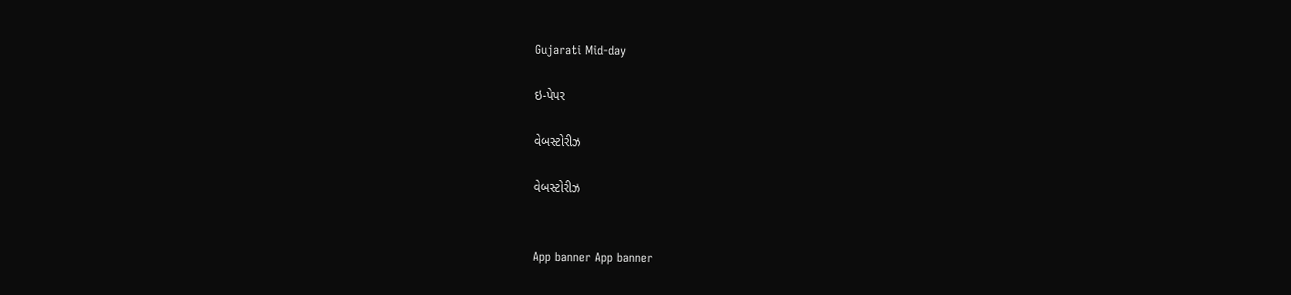Gujarati Mid-day

ઇ-પેપર

વેબસ્ટોરીઝ

વેબસ્ટોરીઝ


App banner App banner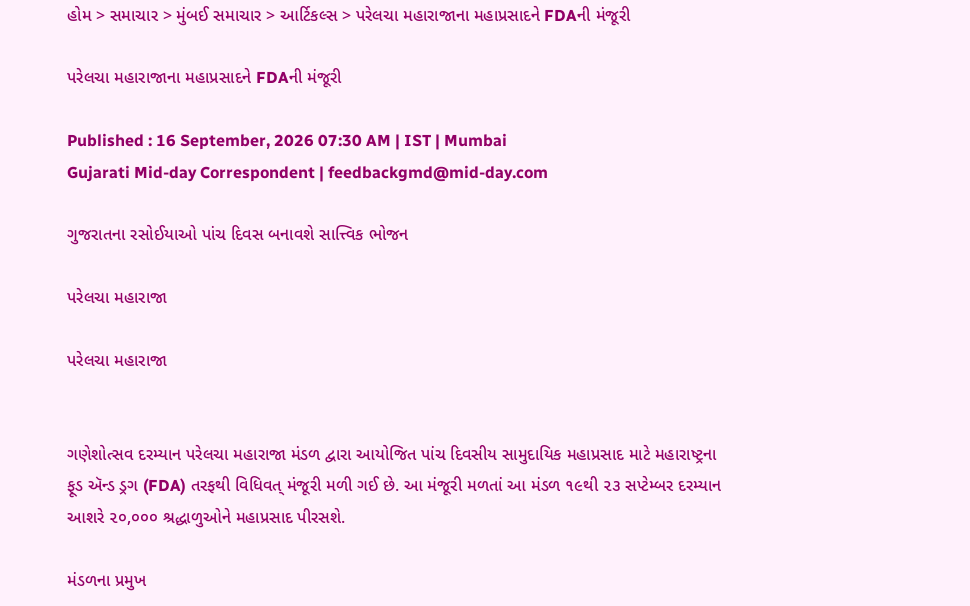હોમ > સમાચાર > મુંબઈ સમાચાર > આર્ટિકલ્સ > પરેલચા મહારાજાના મહાપ્રસાદને FDAની મંજૂરી

પરેલચા મહારાજાના મહાપ્રસાદને FDAની મંજૂરી

Published : 16 September, 2026 07:30 AM | IST | Mumbai
Gujarati Mid-day Correspondent | feedbackgmd@mid-day.com

ગુજરાતના રસોઈયાઓ પાંચ ‌દિવસ બનાવશે સાત્ત્વિક ભોજન

પરેલચા મહારાજા

પરેલચા મહારાજા


ગણેશોત્સવ દરમ્યાન પરેલચા મહારાજા મંડળ દ્વારા આયોજિત પાંચ દિવસીય સામુદાયિક મહાપ્રસાદ માટે મહારાષ્ટ્રના ફૂડ ઍન્ડ ડ્રગ (FDA) તરફથી વિધિવત્ મંજૂરી મળી ગઈ છે. આ મંજૂરી મળતાં આ મંડળ ૧૯થી ૨૩ સપ્ટેમ્બર દરમ્યાન આશરે ૨૦,૦૦૦ શ્રદ્ધાળુઓને મહાપ્રસાદ પીરસશે.

મંડળના પ્રમુખ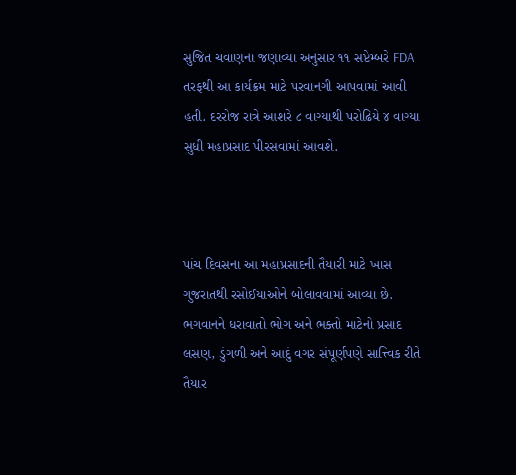સુજિત ચવાણના જણાવ્યા અનુસાર ૧૧ સપ્ટેમ્બરે FDA તરફથી આ કાર્યક્રમ માટે પરવાનગી આપવામાં આવી હતી. દરરોજ રાત્રે આશરે ૮ વાગ્યાથી પરોઢિયે ૪ વાગ્યા સુધી મહાપ્રસાદ પીરસવામાં આવશે.



પાંચ દિવસના આ મહાપ્રસાદની તૈયારી માટે ખાસ ગુજરાતથી રસોઈયાઓને બોલાવવામાં આવ્યા છે. ભગવાનને ધરાવાતો ભોગ અને ભક્તો માટેનો પ્રસાદ લસણ, ડુંગળી અને આદું વગર સંપૂર્ણપણે સાત્ત્વિક રીતે તૈયાર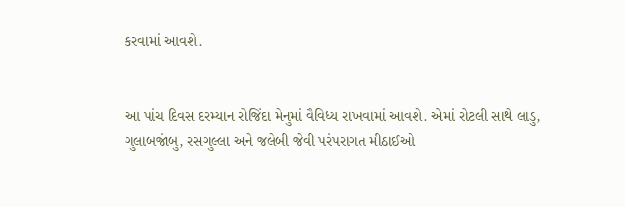કરવામાં આવશે.


આ પાંચ દિવસ દરમ્યાન રોજિંદા મેનુમાં વૈવિધ્ય રાખવામાં આવશે. એમાં રોટલી સાથે લાડુ, ગુલાબજાંબુ, રસગુલ્લા અને જલેબી જેવી પરંપરાગત મીઠાઈઓ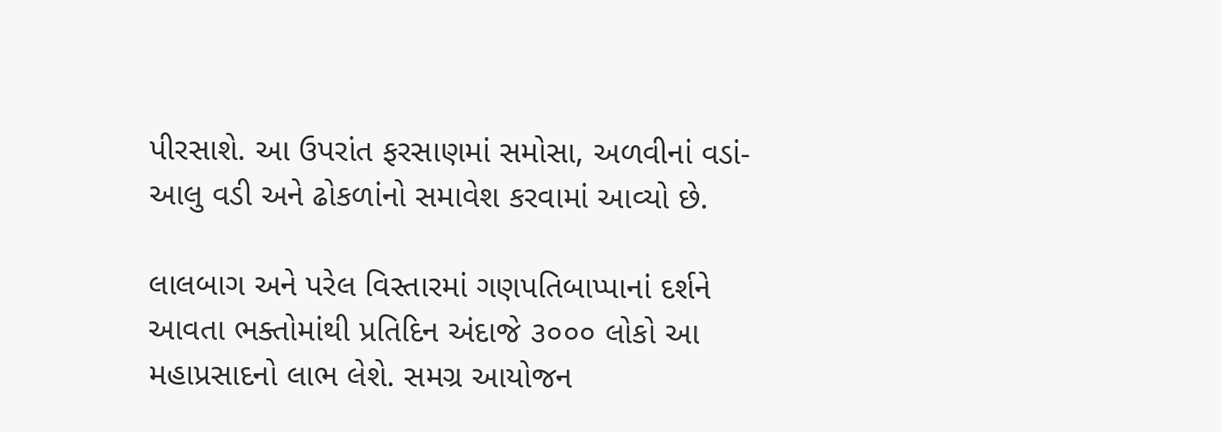પીરસાશે. આ ઉપરાંત ફરસાણમાં સમોસા, અળવીનાં વડાં-આલુ વડી અને ઢોકળાંનો સમાવેશ કરવામાં આવ્યો છે.

લાલબાગ અને પરેલ વિસ્તારમાં ગણપતિબાપ્પાનાં દર્શને આવતા ભક્તોમાંથી પ્રતિદિન અંદાજે ૩૦૦૦ લોકો આ મહાપ્રસાદનો લાભ લેશે. સમગ્ર આયોજન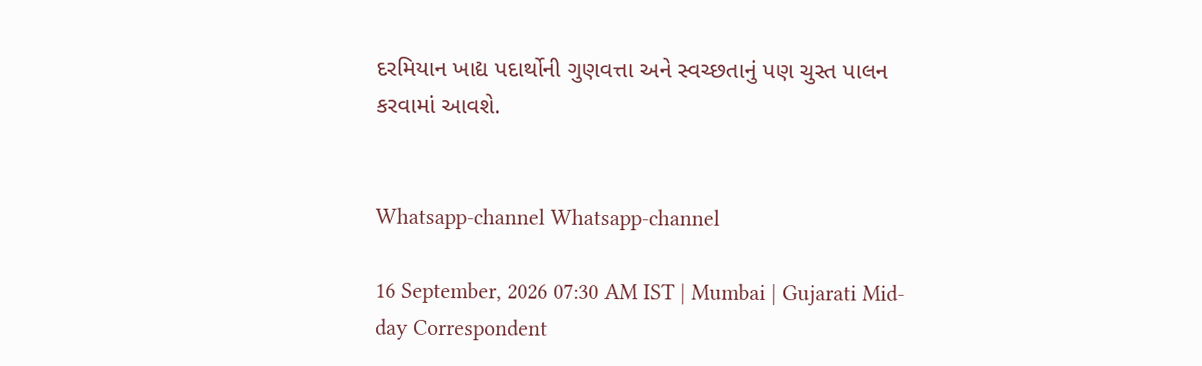દરમિયાન ખાદ્ય પદાર્થોની ગુણવત્તા અને સ્વચ્છતાનું પણ ચુસ્ત પાલન કરવામાં આવશે.


Whatsapp-channel Whatsapp-channel

16 September, 2026 07:30 AM IST | Mumbai | Gujarati Mid-day Correspondent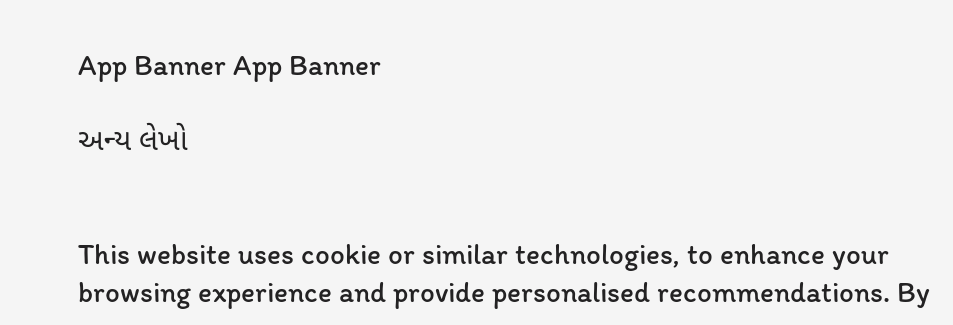App Banner App Banner

અન્ય લેખો


This website uses cookie or similar technologies, to enhance your browsing experience and provide personalised recommendations. By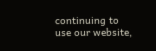continuing to use our website,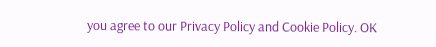you agree to our Privacy Policy and Cookie Policy. OK